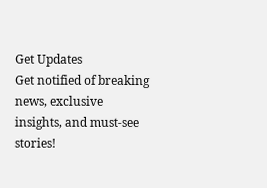Get Updates
Get notified of breaking news, exclusive insights, and must-see stories!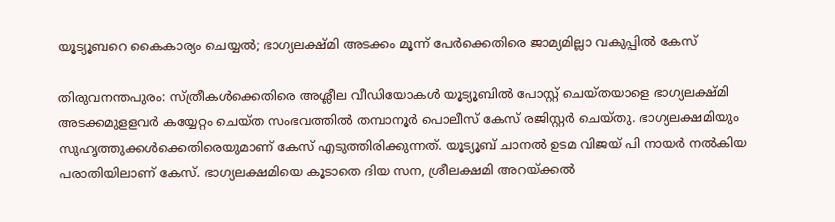യൂട്യൂബറെ കൈകാര്യം ചെയ്യല്‍; ഭാഗ്യലക്ഷ്മി അടക്കം മൂന്ന് പേര്‍ക്കെതിരെ ജാമ്യമില്ലാ വകുപ്പില്‍ കേസ്

തിരുവനന്തപുരം: സ്ത്രീകള്‍ക്കെതിരെ അശ്ലീല വീഡിയോകള്‍ യൂട്യൂബില്‍ പോസ്റ്റ് ചെയ്തയാളെ ഭാഗ്യലക്ഷ്മി അടക്കമുളളവര്‍ കയ്യേറ്റം ചെയ്ത സംഭവത്തില്‍ തമ്പാനൂര്‍ പൊലീസ് കേസ് രജിസ്റ്റര്‍ ചെയ്തു. ഭാഗ്യലക്ഷമിയും സുഹൃത്തുക്കള്‍ക്കെതിരെയുമാണ് കേസ് എടുത്തിരിക്കുന്നത്. യൂട്യൂബ് ചാനല്‍ ഉടമ വിജയ് പി നായര്‍ നല്‍കിയ പരാതിയിലാണ് കേസ്. ഭാഗ്യലക്ഷമിയെ കൂടാതെ ദിയ സന, ശ്രീലക്ഷമി അറയ്ക്കല്‍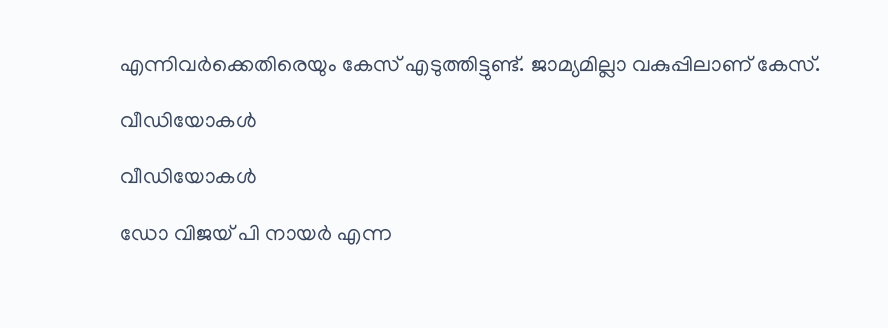എന്നിവര്‍ക്കെതിരെയും കേസ് എടുത്തിട്ടുണ്ട്. ജാമ്യമില്ലാ വകുപ്പിലാണ് കേസ്.

വീഡിയോകള്‍

വീഡിയോകള്‍

ഡോ വിജയ് പി നായര്‍ എന്ന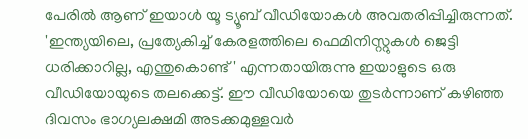പേരില്‍ ആണ് ഇയാള്‍ യൂ ട്യൂബ് വീഡിയോകള്‍ അവതരിപ്പിച്ചിരുന്നത്. 'ഇന്ത്യയിലെ, പ്രത്യേകിച്ച് കേരളത്തിലെ ഫെമിനിസ്റ്റുകള്‍ ജെട്ടി ധരിക്കാറില്ല, എന്തുകൊണ്ട്' എന്നതായിരുന്നു ഇയാളുടെ ഒരു വീഡിയോയുടെ തലക്കെട്ട്. ഈ വീഡിയോയെ തുടര്‍ന്നാണ് കഴിഞ്ഞ ദിവസം ഭാഗ്യലക്ഷമി അടക്കമുള്ളവര്‍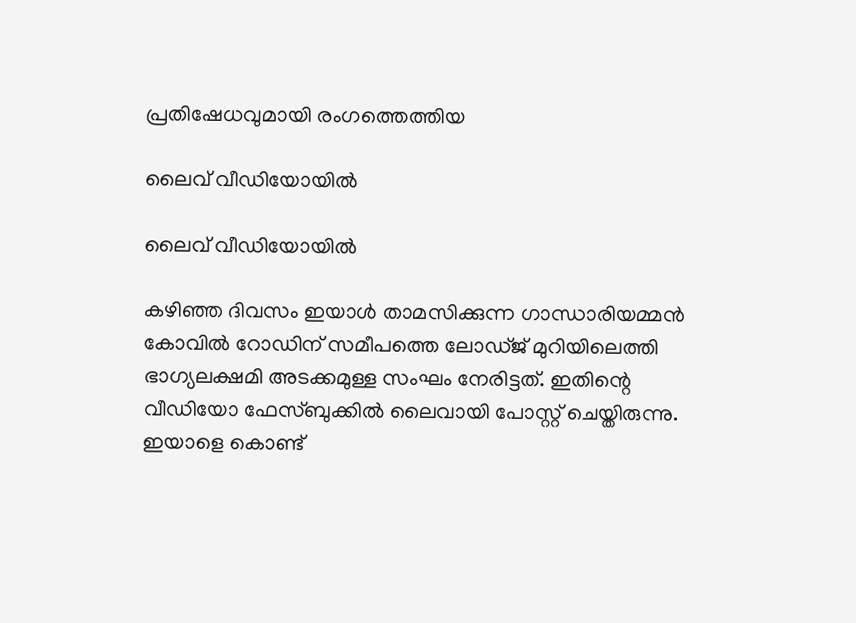പ്രതിഷേധവുമായി രംഗത്തെത്തിയ

ലൈവ് വീഡിയോയില്‍

ലൈവ് വീഡിയോയില്‍

കഴിഞ്ഞ ദിവസം ഇയാള്‍ താമസിക്കുന്ന ഗാന്ധാരിയമ്മന്‍ കോവില്‍ റോഡിന് സമീപത്തെ ലോഡ്ജ് മുറിയിലെത്തി ഭാഗ്യലക്ഷമി അടക്കമുള്ള സംഘം നേരിട്ടത്. ഇതിന്റെ വീഡിയോ ഫേസ്ബുക്കില്‍ ലൈവായി പോസ്റ്റ് ചെയ്തിരുന്നു. ഇയാളെ കൊണ്ട്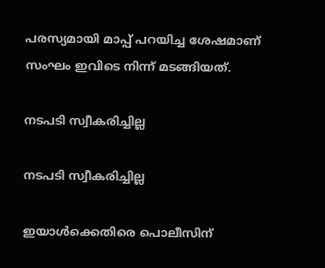പരസ്യമായി മാപ്പ് പറയിച്ച ശേഷമാണ് സംഘം ഇവിടെ നിന്ന് മടങ്ങിയത്.

നടപടി സ്വീകരിച്ചില്ല

നടപടി സ്വീകരിച്ചില്ല

ഇയാള്‍ക്കെതിരെ പൊലീസിന്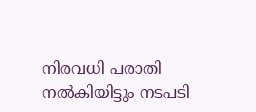നിരവധി പരാതി നല്‍കിയിട്ടും നടപടി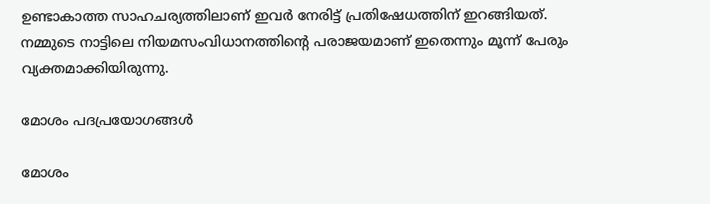ഉണ്ടാകാത്ത സാഹചര്യത്തിലാണ് ഇവര്‍ നേരിട്ട് പ്രതിഷേധത്തിന് ഇറങ്ങിയത്. നമ്മുടെ നാട്ടിലെ നിയമസംവിധാനത്തിന്റെ പരാജയമാണ് ഇതെന്നും മൂന്ന് പേരും വ്യക്തമാക്കിയിരുന്നു.

മോശം പദപ്രയോഗങ്ങള്‍

മോശം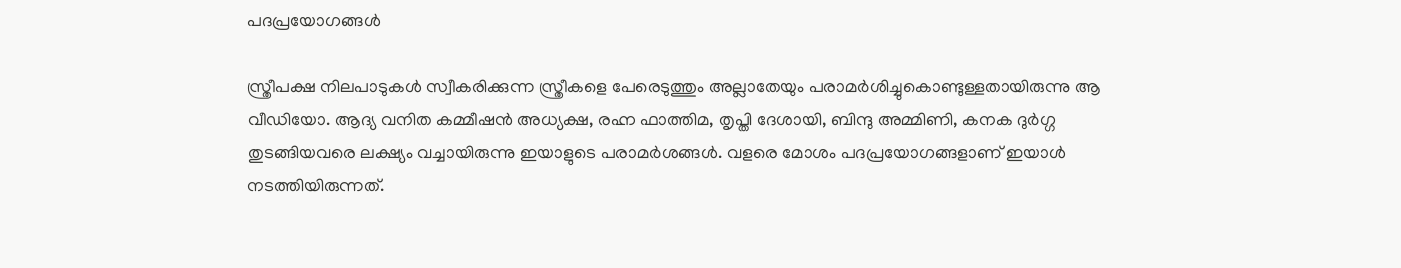പദപ്രയോഗങ്ങള്‍

സ്ത്രീപക്ഷ നിലപാടുകള്‍ സ്വീകരിക്കുന്ന സ്ത്രീകളെ പേരെടുത്തും അല്ലാതേയും പരാമര്‍ശിച്ചുകൊണ്ടുള്ളതായിരുന്നു ആ വീഡിയോ. ആദ്യ വനിത കമ്മീഷന്‍ അധ്യക്ഷ, രഹ്ന ഫാത്തിമ, തൃപ്തി ദേശായി, ബിന്ദു അമ്മിണി, കനക ദുര്‍ഗ്ഗ തുടങ്ങിയവരെ ലക്ഷ്യം വച്ചായിരുന്നു ഇയാളുടെ പരാമര്‍ശങ്ങള്‍. വളരെ മോശം പദപ്രയോഗങ്ങളാണ് ഇയാള്‍ നടത്തിയിരുന്നത്.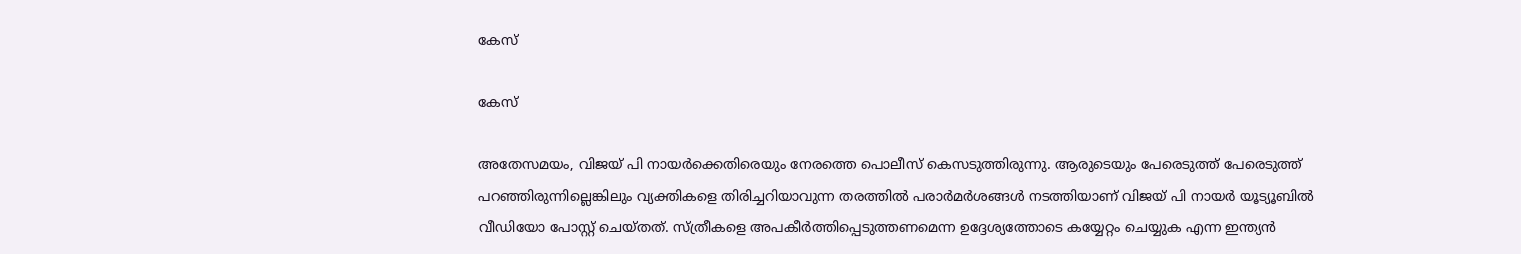കേസ്

കേസ്

അതേസമയം, വിജയ് പി നായര്‍ക്കെതിരെയും നേരത്തെ പൊലീസ് കെസടുത്തിരുന്നു. ആരുടെയും പേരെടുത്ത് പേരെടുത്ത് പറഞ്ഞിരുന്നില്ലെങ്കിലും വ്യക്തികളെ തിരിച്ചറിയാവുന്ന തരത്തില്‍ പരാര്‍മര്‍ശങ്ങള്‍ നടത്തിയാണ് വിജയ് പി നായര്‍ യൂട്യൂബില്‍ വീഡിയോ പോസ്റ്റ് ചെയ്തത്. സ്ത്രീകളെ അപകീര്‍ത്തിപ്പെടുത്തണമെന്ന ഉദ്ദേശ്യത്തോടെ കയ്യേറ്റം ചെയ്യുക എന്ന ഇന്ത്യന്‍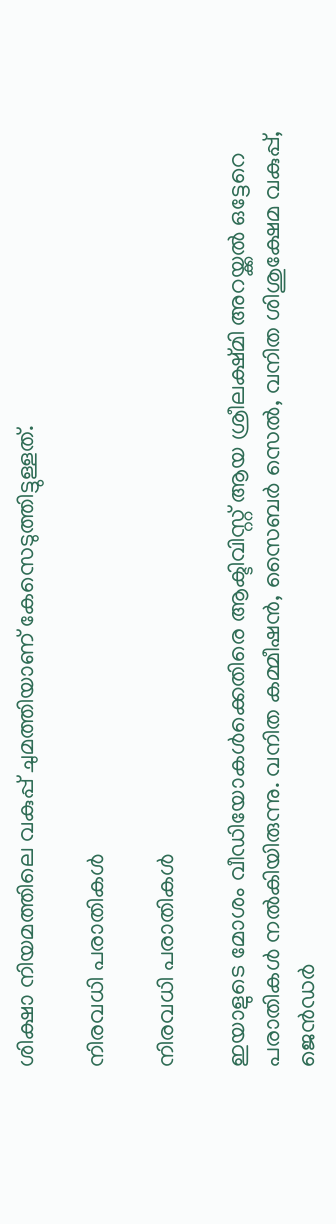ശിക്ഷാ നിയമത്തിലെ വകുപ്പ് ചുമത്തിയാണ് കേസെടുത്തിട്ടുള്ളത്.

നിരവധി പരാതികള്‍

നിരവധി പരാതികള്‍

ഇയാളുടെ മോശം വീഡിയോകള്‍ക്കെതിരെ ആക്ടിവിസ്റ്റ് ആയ ശ്രീലക്ഷ്മി അറയ്ക്കല്‍ ഒട്ടേറെ പരാതികള്‍ നല്‍കിയിരുന്നു. വനിത കമ്മീഷന്‍, സൈബര്‍ സെല്‍, വനിത ശിശുക്ഷേമ വകുപ്പ്, ജെന്‍ഡര്‍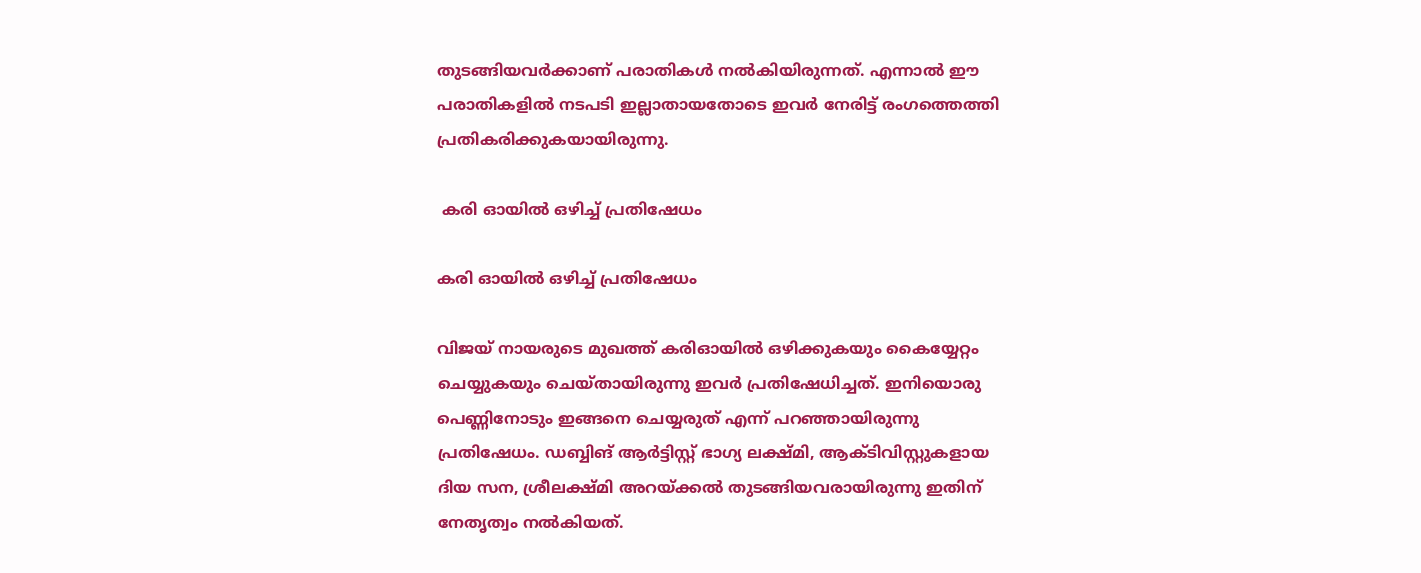തുടങ്ങിയവര്‍ക്കാണ് പരാതികള്‍ നല്‍കിയിരുന്നത്. എന്നാല്‍ ഈ പരാതികളില്‍ നടപടി ഇല്ലാതായതോടെ ഇവര്‍ നേരിട്ട് രംഗത്തെത്തി പ്രതികരിക്കുകയായിരുന്നു.

 കരി ഓയില്‍ ഒഴിച്ച് പ്രതിഷേധം

കരി ഓയില്‍ ഒഴിച്ച് പ്രതിഷേധം

വിജയ് നായരുടെ മുഖത്ത് കരിഓയില്‍ ഒഴിക്കുകയും കൈയ്യേറ്റം ചെയ്യുകയും ചെയ്തായിരുന്നു ഇവര്‍ പ്രതിഷേധിച്ചത്. ഇനിയൊരു പെണ്ണിനോടും ഇങ്ങനെ ചെയ്യരുത് എന്ന് പറഞ്ഞായിരുന്നു പ്രതിഷേധം. ഡബ്ബിങ് ആര്‍ട്ടിസ്റ്റ് ഭാഗ്യ ലക്ഷ്മി, ആക്ടിവിസ്റ്റുകളായ ദിയ സന, ശ്രീലക്ഷ്മി അറയ്ക്കല്‍ തുടങ്ങിയവരായിരുന്നു ഇതിന് നേതൃത്വം നല്‍കിയത്.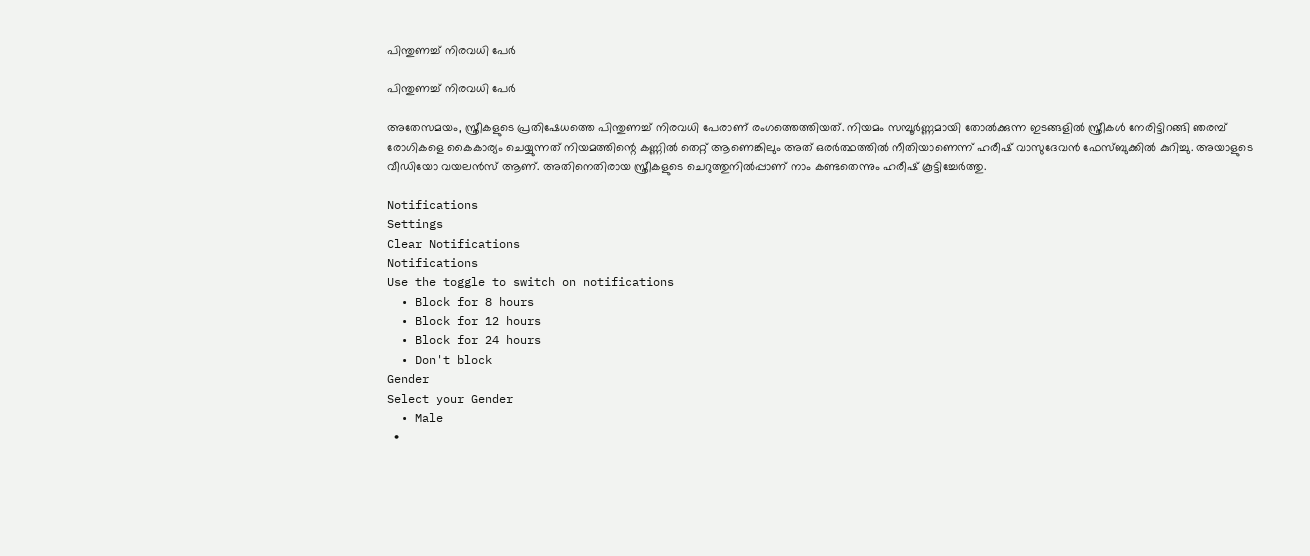പിന്തുണച്ച് നിരവധി പേര്‍

പിന്തുണച്ച് നിരവധി പേര്‍

അതേസമയം, സ്ത്രീകളുടെ പ്രതിഷേധത്തെ പിന്തുണച്ച് നിരവധി പേരാണ് രംഗത്തെത്തിയത്. നിയമം സമ്പൂര്‍ണ്ണമായി തോല്‍ക്കുന്ന ഇടങ്ങളില്‍ സ്ത്രീകള്‍ നേരിട്ടിറങ്ങി ഞരമ്പ് രോഗികളെ കൈകാര്യം ചെയ്യുന്നത് നിയമത്തിന്റെ കണ്ണില്‍ തെറ്റ് ആണെങ്കിലും അത് ഒരര്‍ത്ഥത്തില്‍ നീതിയാണെന്ന് ഹരീഷ് വാസുദേവന്‍ ഫേസ്ബുക്കില്‍ കുറിച്ചു. അയാളുടെ വീഡിയോ വയലന്‍സ് ആണ്. അതിനെതിരായ സ്ത്രീകളുടെ ചെറുത്തുനില്‍പ്പാണ് നാം കണ്ടതെന്നും ഹരീഷ് കൂട്ടിച്ചേര്‍ത്തു.

Notifications
Settings
Clear Notifications
Notifications
Use the toggle to switch on notifications
  • Block for 8 hours
  • Block for 12 hours
  • Block for 24 hours
  • Don't block
Gender
Select your Gender
  • Male
  •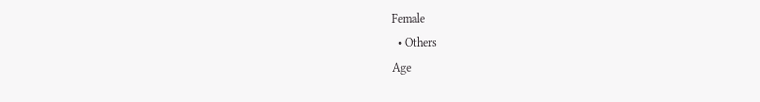Female
  • Others
Age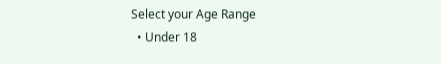Select your Age Range
  • Under 18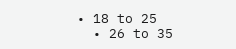• 18 to 25
  • 26 to 35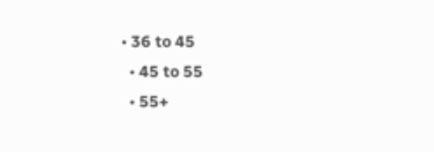• 36 to 45
  • 45 to 55
  • 55+